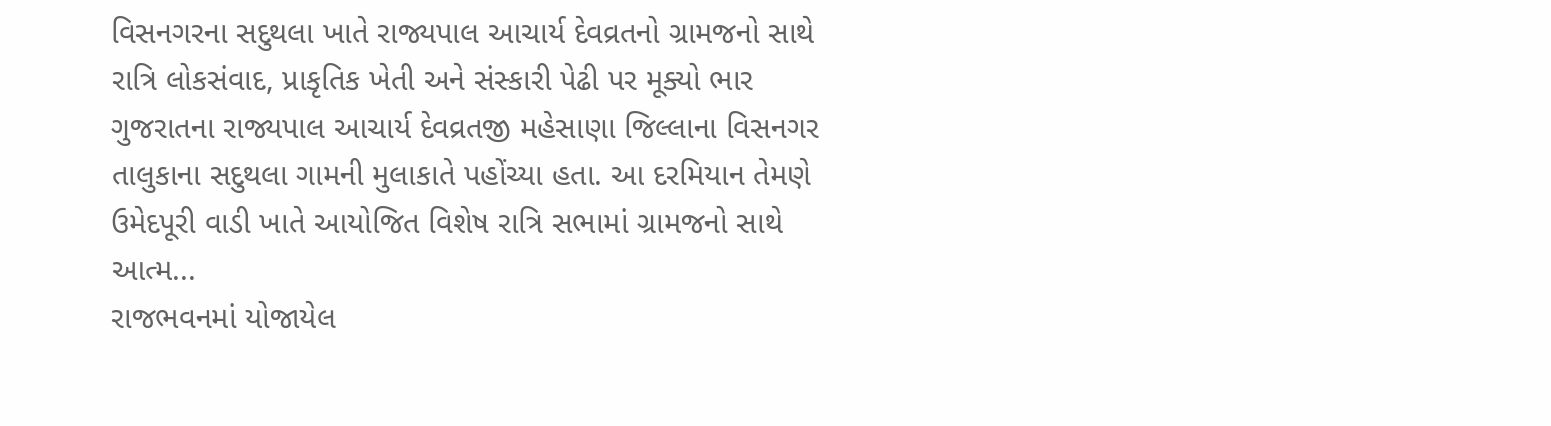વિસનગરના સદુથલા ખાતે રાજ્યપાલ આચાર્ય દેવવ્રતનો ગ્રામજનો સાથે રાત્રિ લોકસંવાદ, પ્રાકૃતિક ખેતી અને સંસ્કારી પેઢી પર મૂક્યો ભાર
ગુજરાતના રાજ્યપાલ આચાર્ય દેવવ્રતજી મહેસાણા જિલ્લાના વિસનગર તાલુકાના સદુથલા ગામની મુલાકાતે પહોંચ્યા હતા. આ દરમિયાન તેમણે ઉમેદપૂરી વાડી ખાતે આયોજિત વિશેષ રાત્રિ સભામાં ગ્રામજનો સાથે આત્મ...
રાજભવનમાં યોજાયેલ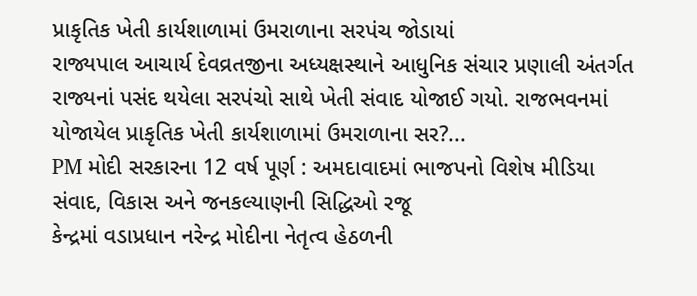પ્રાકૃતિક ખેતી કાર્યશાળામાં ઉમરાળાના સરપંચ જોડાયાં
રાજ્યપાલ આચાર્ય દેવવ્રતજીના અધ્યક્ષસ્થાને આધુનિક સંચાર પ્રણાલી અંતર્ગત રાજ્યનાં પસંદ થયેલા સરપંચો સાથે ખેતી સંવાદ યોજાઈ ગયો. રાજભવનમાં યોજાયેલ પ્રાકૃતિક ખેતી કાર્યશાળામાં ઉમરાળાના સર?...
PM મોદી સરકારના 12 વર્ષ પૂર્ણ : અમદાવાદમાં ભાજપનો વિશેષ મીડિયા સંવાદ, વિકાસ અને જનકલ્યાણની સિદ્ધિઓ રજૂ
કેન્દ્રમાં વડાપ્રધાન નરેન્દ્ર મોદીના નેતૃત્વ હેઠળની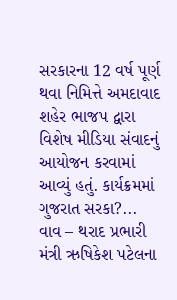સરકારના 12 વર્ષ પૂર્ણ થવા નિમિત્તે અમદાવાદ શહેર ભાજપ દ્વારા વિશેષ મીડિયા સંવાદનું આયોજન કરવામાં આવ્યું હતું. કાર્યક્રમમાં ગુજરાત સરકા?...
વાવ – થરાદ પ્રભારી મંત્રી ઋષિકેશ પટેલના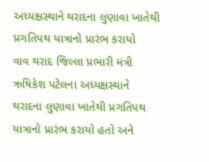અધ્યક્ષસ્થાને થરાદના લુણાવા ખાતેથી પ્રગતિપથ યાત્રાનો પ્રારંભ કરાયો
વાવ થરાદ જિલ્લા પ્રભારી મંત્રી ઋષિકેશ પટેલના અધ્યક્ષસ્થાને થરાદના લુણાવા ખાતેથી પ્રગતિપથ યાત્રાનો પ્રારંભ કરાયો હતો અને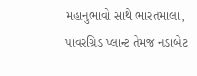મહાનુભાવો સાથે ભારતમાલા, પાવરગ્રિડ પ્લાન્ટ તેમજ નડાબેટ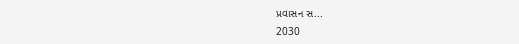પ્રવાસન સ...
2030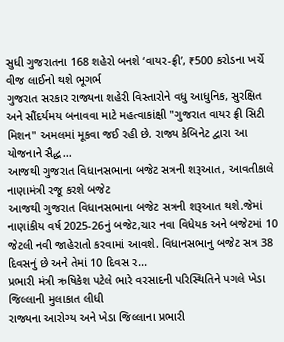સુધી ગુજરાતના 168 શહેરો બનશે ‘વાયર-ફ્રી’, ₹500 કરોડના ખર્ચે વીજ લાઈનો થશે ભૂગર્ભ
ગુજરાત સરકાર રાજ્યના શહેરી વિસ્તારોને વધુ આધુનિક, સુરક્ષિત અને સૌંદર્યમય બનાવવા માટે મહત્વાકાંક્ષી "ગુજરાત વાયર ફ્રી સિટી મિશન" અમલમાં મૂકવા જઈ રહી છે. રાજ્ય કેબિનેટ દ્વારા આ યોજનાને સૈદ્ધ...
આજથી ગુજરાત વિધાનસભાના બજેટ સત્રની શરૂઆત, આવતીકાલે નાણામંત્રી રજૂ કરશે બજેટ
આજથી ગુજરાત વિધાનસભાના બજેટ સત્રની શરૂઆત થશે.જેમાં નાણાંકીય વર્ષ 2025-26નું બજેટ,ચાર નવા વિધેયક અને બજેટમાં 10 જેટલી નવી જાહેરાતો કરવામાં આવશે. વિધાનસભાનુ બજેટ સત્ર 38 દિવસનું છે અને તેમાં 10 દિવસ ર...
પ્રભારી મંત્રી ઋષિકેશ પટેલે ભારે વરસાદની પરિસ્થિતિને પગલે ખેડા જિલ્લાની મુલાકાત લીધી
રાજ્યના આરોગ્ય અને ખેડા જિલ્લાના પ્રભારી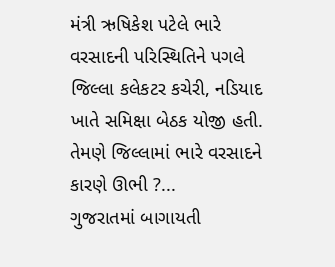મંત્રી ઋષિકેશ પટેલે ભારે વરસાદની પરિસ્થિતિને પગલે જિલ્લા કલેકટર કચેરી, નડિયાદ ખાતે સમિક્ષા બેઠક યોજી હતી. તેમણે જિલ્લામાં ભારે વરસાદને કારણે ઊભી ?...
ગુજરાતમાં બાગાયતી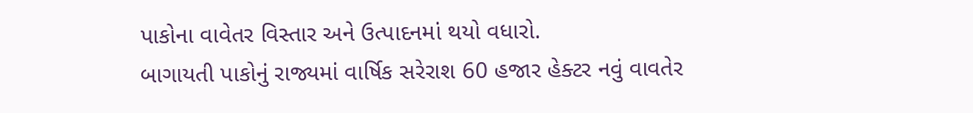પાકોના વાવેતર વિસ્તાર અને ઉત્પાદનમાં થયો વધારો.
બાગાયતી પાકોનું રાજ્યમાં વાર્ષિક સરેરાશ 60 હજાર હેક્ટર નવું વાવતેર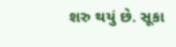શરુ થયું છે. સૂકા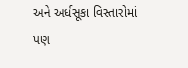અને અર્ધસૂકા વિસ્તારોમાં પણ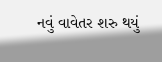નવું વાવેતર શરુ થયું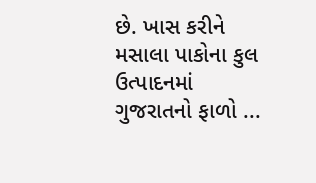છે. ખાસ કરીને મસાલા પાકોના કુલ ઉત્પાદનમાં ગુજરાતનો ફાળો ...